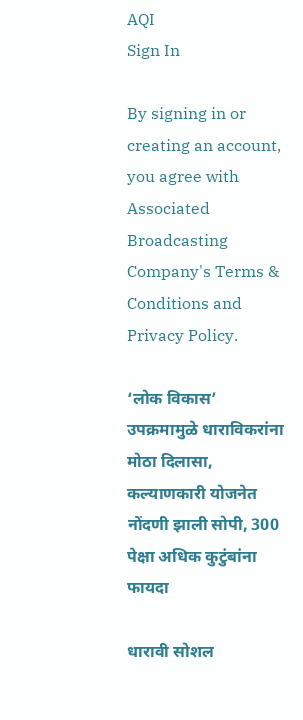AQI
Sign In

By signing in or creating an account, you agree with Associated Broadcasting Company's Terms & Conditions and Privacy Policy.

‘लोक विकास’ उपक्रमामुळे धाराविकरांना मोठा दिलासा, कल्याणकारी योजनेत नोंदणी झाली सोपी, 300 पेक्षा अधिक कुटुंबांना फायदा

धारावी सोशल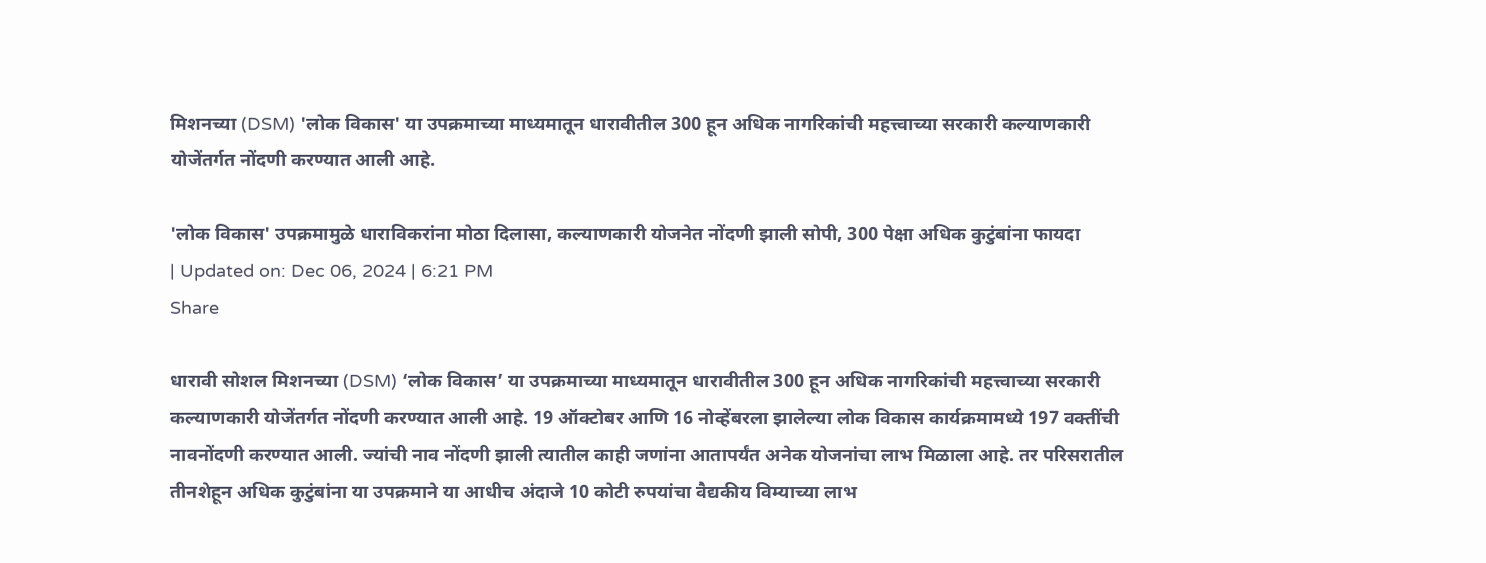मिशनच्या (DSM) 'लोक विकास' या उपक्रमाच्या माध्यमातून धारावीतील 300 हून अधिक नागरिकांची महत्त्वाच्या सरकारी कल्याणकारी योजेंतर्गत नोंदणी करण्यात आली आहे.

'लोक विकास' उपक्रमामुळे धाराविकरांना मोठा दिलासा, कल्याणकारी योजनेत नोंदणी झाली सोपी, 300 पेक्षा अधिक कुटुंबांना फायदा
| Updated on: Dec 06, 2024 | 6:21 PM
Share

धारावी सोशल मिशनच्या (DSM) ‘लोक विकास’ या उपक्रमाच्या माध्यमातून धारावीतील 300 हून अधिक नागरिकांची महत्त्वाच्या सरकारी कल्याणकारी योजेंतर्गत नोंदणी करण्यात आली आहे. 19 ऑक्टोबर आणि 16 नोव्हेंबरला झालेल्या लोक विकास कार्यक्रमामध्ये 197 वक्तींची नावनोंदणी करण्यात आली. ज्यांची नाव नोंदणी झाली त्यातील काही जणांना आतापर्यंत अनेक योजनांचा लाभ मिळाला आहे. तर परिसरातील तीनशेहून अधिक कुटुंबांना या उपक्रमाने या आधीच अंदाजे 10 कोटी रुपयांचा वैद्यकीय विम्याच्या लाभ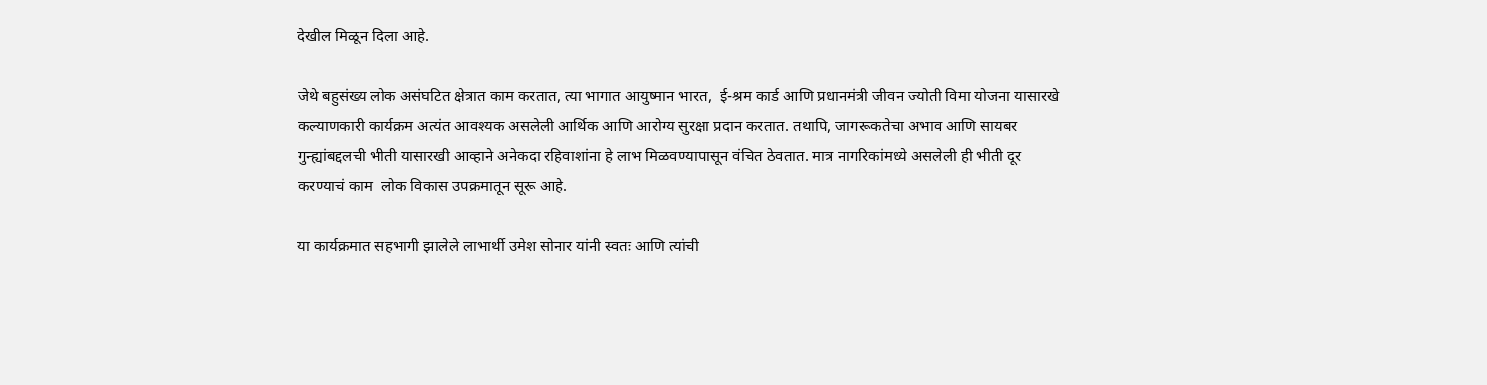देखील मिळून दिला आहे.

जेथे बहुसंख्य लोक असंघटित क्षेत्रात काम करतात, त्या भागात आयुष्मान भारत,  ई-श्रम कार्ड आणि प्रधानमंत्री जीवन ज्योती विमा योजना यासारखे कल्याणकारी कार्यक्रम अत्यंत आवश्यक असलेली आर्थिक आणि आरोग्य सुरक्षा प्रदान करतात. तथापि, जागरूकतेचा अभाव आणि सायबर गुन्ह्यांबद्दलची भीती यासारखी आव्हाने अनेकदा रहिवाशांना हे लाभ मिळवण्यापासून वंचित ठेवतात. मात्र नागरिकांमध्ये असलेली ही भीती दूर करण्याचं काम  लोक विकास उपक्रमातून सूरू आहे.

या कार्यक्रमात सहभागी झालेले लाभार्थी उमेश सोनार यांनी स्वतः आणि त्यांची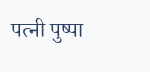पत्नी पुष्पा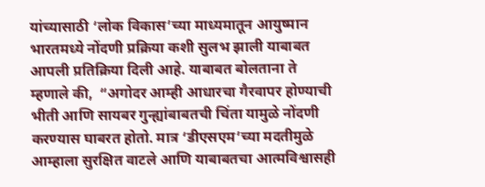यांच्यासाठी ‘लोक विकास’च्या माध्यमातून आयुष्मान भारतमध्ये नोंदणी प्रक्रिया कशी सुलभ झाली याबाबत आपली प्रतिक्रिया दिली आहे. याबाबत बोलताना ते म्हणाले की,  “अगोदर आम्ही आधारचा गैरवापर होण्याची भीती आणि सायबर गुन्ह्यांबाबतची चिंता यामुळे नोंदणी करण्यास घाबरत होतो. मात्र ‘डीएसएम’च्या मदतीमुळे आम्हाला सुरक्षित वाटले आणि याबाबतचा आत्मविश्वासही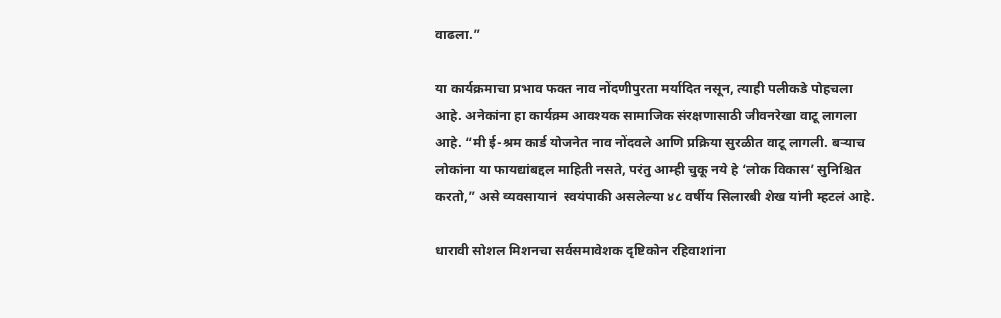वाढला.”

या कार्यक्रमाचा प्रभाव फक्त नाव नोंदणीपुरता मर्यादित नसून, त्याही पलीकडे पोहचला आहे. अनेकांना हा कार्यक्र्म आवश्यक सामाजिक संरक्षणासाठी जीवनरेखा वाटू लागला आहे. “मी ई-श्रम कार्ड योजनेत नाव नोंदवले आणि प्रक्रिया सुरळीत वाटू लागली. बऱ्याच लोकांना या फायद्यांबद्दल माहिती नसते, परंतु आम्ही चुकू नये हे ‘लोक विकास’ सुनिश्चित करतो,” असे व्यवसायानं  स्वयंपाकी असलेल्या ४८ वर्षीय सिलारबी शेख यांनी म्हटलं आहे.

धारावी सोशल मिशनचा सर्वसमावेशक दृष्टिकोन रहिवाशांना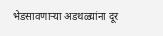भेडसावणाऱ्या अडथळ्यांना दूर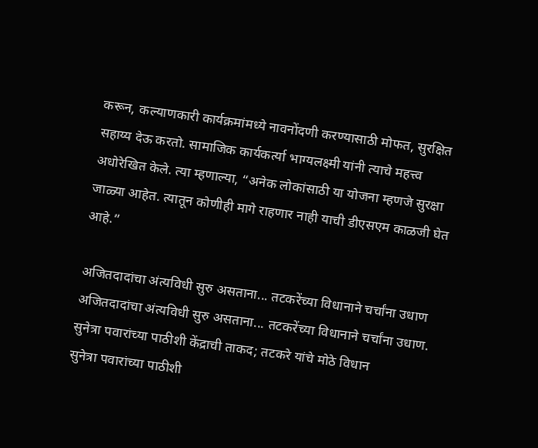करून, कल्याणकारी कार्यक्रमांमध्ये नावनोंदणी करण्यासाठी मोफत, सुरक्षित सहाय्य देऊ करतो. सामाजिक कार्यकर्त्या भाग्यलक्ष्मी यांनी त्याचे महत्त्व अधोरेखित केले. त्या म्हणाल्या, “अनेक लोकांसाठी या योजना म्हणजे सुरक्षा जाळ्या आहेत. त्यातून कोणीही मागे राहणार नाही याची डीएसएम काळजी घेत आहे.”

अजितदादांचा अंत्यविधी सुरु असताना... तटकरेंच्या विधानाने चर्चांना उधाण
अजितदादांचा अंत्यविधी सुरु असताना... तटकरेंच्या विधानाने चर्चांना उधाण.
सुनेत्रा पवारांच्या पाठीशी केंद्राची ताकद; तटकरे यांचे मोठे विधान
सुनेत्रा पवारांच्या पाठीशी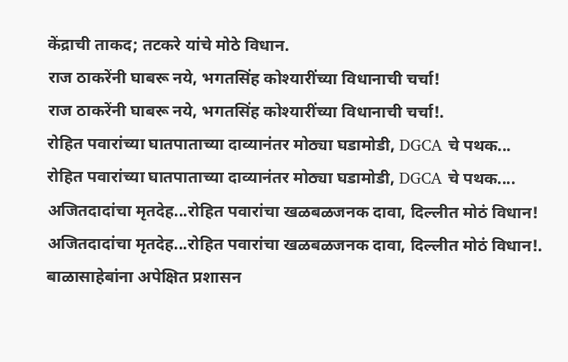केंद्राची ताकद; तटकरे यांचे मोठे विधान.
राज ठाकरेंनी घाबरू नये, भगतसिंह कोश्यारींच्या विधानाची चर्चा!
राज ठाकरेंनी घाबरू नये, भगतसिंह कोश्यारींच्या विधानाची चर्चा!.
रोहित पवारांच्या घातपाताच्या दाव्यानंतर मोठ्या घडामोडी, DGCA चे पथक...
रोहित पवारांच्या घातपाताच्या दाव्यानंतर मोठ्या घडामोडी, DGCA चे पथक....
अजितदादांचा मृतदेह...रोहित पवारांचा खळबळजनक दावा, दिल्लीत मोठं विधान!
अजितदादांचा मृतदेह...रोहित पवारांचा खळबळजनक दावा, दिल्लीत मोठं विधान!.
बाळासाहेबांना अपेक्षित प्रशासन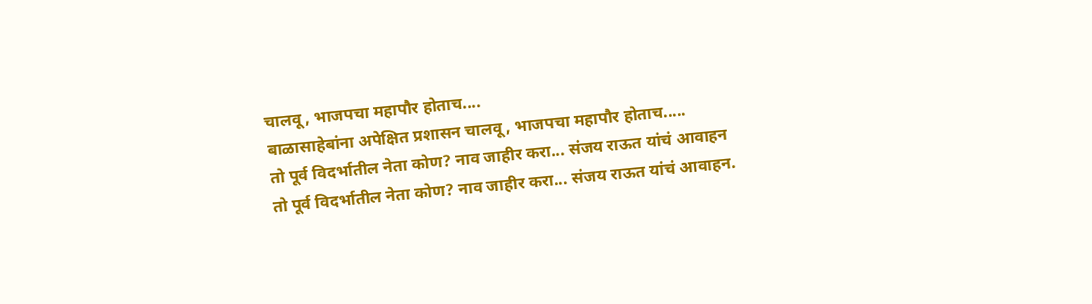चालवू, भाजपचा महापौर होताच....
बाळासाहेबांना अपेक्षित प्रशासन चालवू, भाजपचा महापौर होताच.....
तो पूर्व विदर्भातील नेता कोण? नाव जाहीर करा... संजय राऊत यांचं आवाहन
तो पूर्व विदर्भातील नेता कोण? नाव जाहीर करा... संजय राऊत यांचं आवाहन.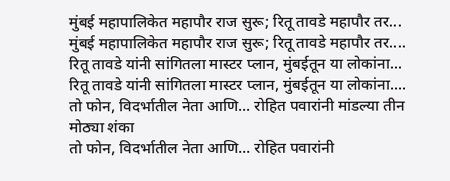मुंबई महापालिकेत महापौर राज सुरू; रितू तावडे महापौर तर...
मुंबई महापालिकेत महापौर राज सुरू; रितू तावडे महापौर तर....
रितू तावडे यांनी सांगितला मास्टर प्लान, मुंबईतून या लोकांना...
रितू तावडे यांनी सांगितला मास्टर प्लान, मुंबईतून या लोकांना....
तो फोन, विदर्भातील नेता आणि... रोहित पवारांनी मांडल्या तीन मोठ्या शंका
तो फोन, विदर्भातील नेता आणि... रोहित पवारांनी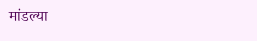मांडल्या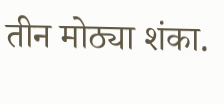तीन मोठ्या शंका.